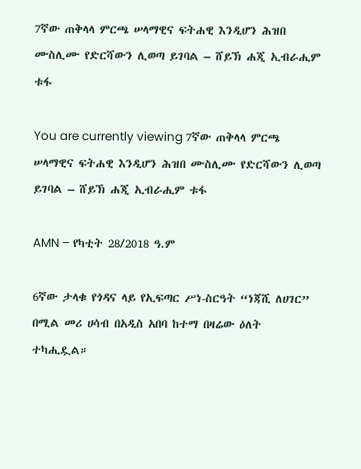7ኛው ጠቅላላ ምርጫ ሠላማዊና ፍትሐዊ እንዲሆን ሕዝበ ሙስሊሙ የድርሻውን ሊወጣ ይገባል – ሸይኽ ሐጂ ኢብራሒም ቱፋ

You are currently viewing 7ኛው ጠቅላላ ምርጫ ሠላማዊና ፍትሐዊ እንዲሆን ሕዝበ ሙስሊሙ የድርሻውን ሊወጣ ይገባል – ሸይኽ ሐጂ ኢብራሒም ቱፋ

AMN – የካቲት 28/2018 ዓ.ም

6ኛው ታላቁ የጎዳና ላይ የኢፍጣር ሥነ-ስርዓት “ነጃሺ ለሀገር” በሚል መሪ ሀሳብ በአዲስ አበባ ከተማ በዛሬው ዕለት ተካሒዷል።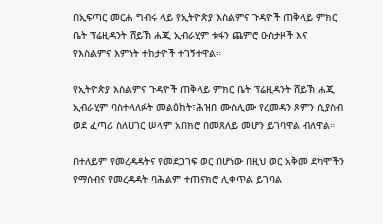በኢፍጣር መርሐ ግብሩ ላይ የኢትዮጵያ እስልምና ጉዳዮች ጠቅላይ ምክር ቤት ፕሬዚዳንት ሸይኽ ሐጂ ኢብራሂም ቱፋን ጨምሮ ዑስታዞች እና የእስልምና እምነት ተከታዮች ተገኝተዋል።

የኢትዮጵያ እስልምና ጉዳዮች ጠቅላይ ምክር ቤት ፕሬዚዳንት ሸይኽ ሐጂ ኢብራሂም ባስተላለፉት መልዕከት፣ሕዝበ ሙስሊሙ የረመዳን ጾምን ሲያስብ ወደ ፈጣሪ ስለሀገር ሠላም አበክሮ በመጸለይ መሆን ይገባዋል ብለዋል።

በተለይም የመረዳዳትና የመደጋገፍ ወር በሆነው በዚህ ወር አቅመ ደካሞችን የማሰብና የመረዳዳት ባሕልም ተጠናክሮ ሊቀጥል ይገባል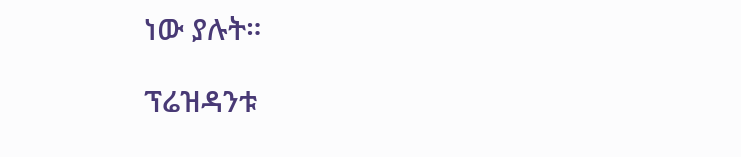ነው ያሉት።

ፕሬዝዳንቱ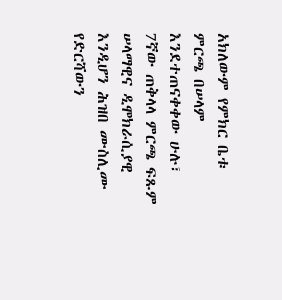አክለውም የምክር ቤቱ ምርጫ በሠላም እንደተጠናቀቀው ሁሉ፣ 7ኛው ጠቅላላ ምርጫ ፍጹም ሠላማዊና ዲሞክራሲያዊ እንዲሆን ሕዝበ ሙስሊሙ የድርሻውን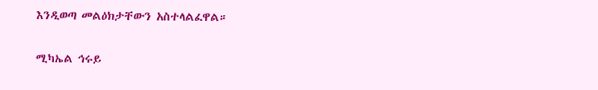እንዲወጣ መልዕክታቸውን አስተላልፈዋል።

ሚካኤል ኅሩይ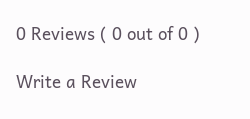0 Reviews ( 0 out of 0 )

Write a Review